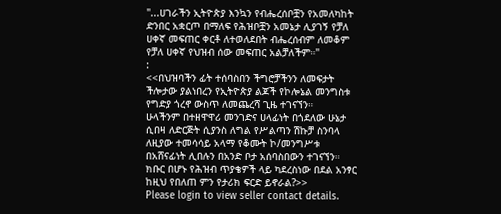"...ሀገራችን ኢትዮጵያ እንኳን የብሔረሰቦቿን የአመለካከት ድንበር አቋርጦ በማለፍ የሕዝቦቿን አመኔታ ሊያገኝ የቻለ ሀቀኛ መፍጠር ቀርቶ ለተወለደበት ብሔረሰብም ለመቆም የቻለ ሀቀኛ የህዝብ ሰው መፍጠር አልቻለችም።"
:
<<በህዝባችን ፊት ተሰባስበን ችግሮቻችንን ለመፍታት ችሎታው ያልነበረን የኢትዮጵያ ልጆች የኮሎኔል መንግስቱ የግድያ ጎረኖ ውስጥ ለመጨረሻ ጊዜ ተገናኘን።
ሁላችንም በተዘዋዋሪ መንገድና ሀላፊነት በጎደለው ሁኔታ ሲበዛ ለድርጅት ሲያንስ ለግል የሥልጣን ሽኩቻ ስንባላ ለዚያው ተመሳሳይ አላማ የቆሙት ኮ/መንግሥቱ በአሸናፊነት ሊበሉን በአንድ ቦታ አሰባስበውን ተገናኘን። ክቡር በሆኑ የሕዝብ ጥያቄዎች ላይ ካደረስነው በደል አንፃር ከዚህ የበለጠ ምን የታሪክ ፍርድ ይኖራል?>>
Please login to view seller contact details.